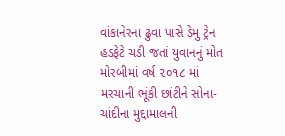વાંકાનેરના ઢુવા પાસે ડેમુ ટ્રેન હડફેટે ચડી જતાં યુવાનનું મોત
મોરબીમાં વર્ષ ૨૦૧૮ માં મરચાની ભૂંકી છાંટીને સોના-ચાંદીના મુદ્દામાલની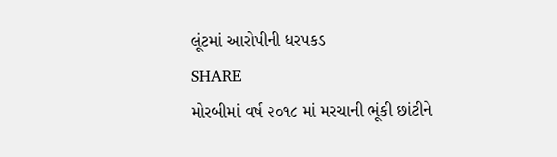લૂંટમાં આરોપીની ધરપકડ
SHARE
મોરબીમાં વર્ષ ૨૦૧૮ માં મરચાની ભૂંકી છાંટીને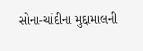સોના-ચાંદીના મુદ્દામાલની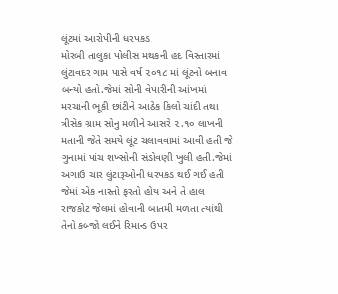લૂંટમાં આરોપીની ધરપકડ
મોરબી તાલુકા પોલીસ મથકની હદ વિસ્તારમાં લુંટાવદર ગામ પાસે વર્ષ ૨૦૧૮ માં લૂંટનો બનાવ બન્યો હતો.જેમાં સોની વેપારીની આંખમાં મરચાની ભૂકી છાંટીને આઠેક કિલો ચાંદી તથા ત્રીસેક ગ્રામ સોનુ મળીને આસરે ૨.૧૦ લાખની મતાની જેતે સમયે લૂંટ ચલાવવામાં આવી હતી જે ગુનામાં પાંચ શખ્સોની સંડોવણી ખુલી હતી.જેમાં અગાઉ ચાર લુંટારૂઓની ધરપકડ થઈ ગઈ હતી જેમાં એક નાસ્તો ફરતો હોય અને તે હાલ રાજકોટ જેલમાં હોવાની બાતમી મળતા ત્યાંથી તેનો કબ્જો લઈને રિમાન્ડ ઉપર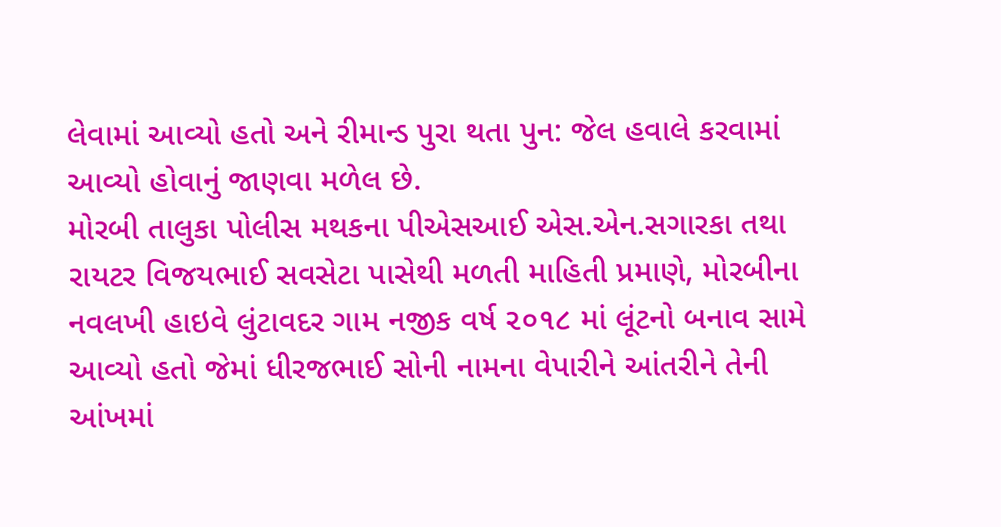લેવામાં આવ્યો હતો અને રીમાન્ડ પુરા થતા પુન: જેલ હવાલે કરવામાં આવ્યો હોવાનું જાણવા મળેલ છે.
મોરબી તાલુકા પોલીસ મથકના પીએસઆઈ એસ.એન.સગારકા તથા રાયટર વિજયભાઈ સવસેટા પાસેથી મળતી માહિતી પ્રમાણે, મોરબીના નવલખી હાઇવે લુંટાવદર ગામ નજીક વર્ષ ૨૦૧૮ માં લૂંટનો બનાવ સામે આવ્યો હતો જેમાં ધીરજભાઈ સોની નામના વેપારીને આંતરીને તેની આંખમાં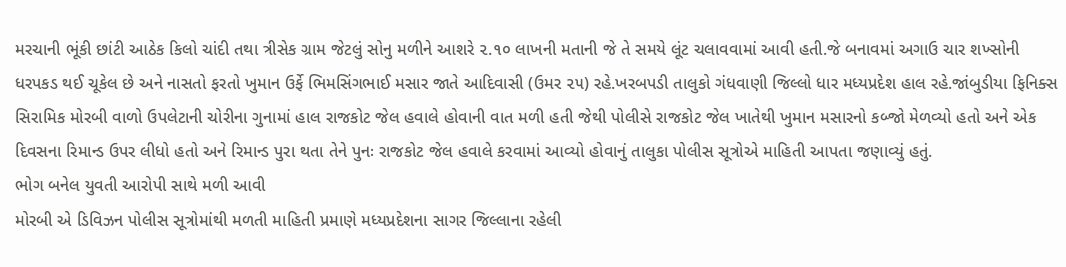મરચાની ભૂંકી છાંટી આઠેક કિલો ચાંદી તથા ત્રીસેક ગ્રામ જેટલું સોનુ મળીને આશરે ૨.૧૦ લાખની મતાની જે તે સમયે લૂંટ ચલાવવામાં આવી હતી.જે બનાવમાં અગાઉ ચાર શખ્સોની ધરપકડ થઈ ચૂકેલ છે અને નાસતો ફરતો ખુમાન ઉર્ફે ભિમસિંગભાઈ મસાર જાતે આદિવાસી (ઉમર ૨૫) રહે.ખરબપડી તાલુકો ગંધવાણી જિલ્લો ધાર મધ્યપ્રદેશ હાલ રહે.જાંબુડીયા ફિનિક્સ સિરામિક મોરબી વાળો ઉપલેટાની ચોરીના ગુનામાં હાલ રાજકોટ જેલ હવાલે હોવાની વાત મળી હતી જેથી પોલીસે રાજકોટ જેલ ખાતેથી ખુમાન મસારનો કબ્જો મેળવ્યો હતો અને એક દિવસના રિમાન્ડ ઉપર લીધો હતો અને રિમાન્ડ પુરા થતા તેને પુનઃ રાજકોટ જેલ હવાલે કરવામાં આવ્યો હોવાનું તાલુકા પોલીસ સૂત્રોએ માહિતી આપતા જણાવ્યું હતું.
ભોગ બનેલ યુવતી આરોપી સાથે મળી આવી
મોરબી એ ડિવિઝન પોલીસ સૂત્રોમાંથી મળતી માહિતી પ્રમાણે મધ્યપ્રદેશના સાગર જિલ્લાના રહેલી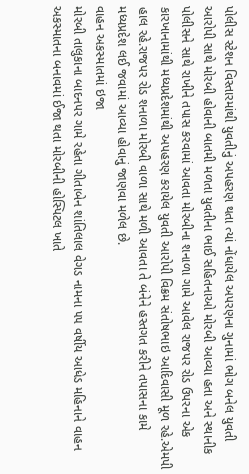પોલીસ સ્ટેશન વિસ્તારમાંથી યુવતીનું અપહરણ થતા ત્યાં નોંધાયેલ અપરણના ગુનામાં ભોગ બનેલ યુવતી આરોપી સાથે મોરબી હોવાની બાતમી મળતા યુવતીના ભાઈ સહિતનાઓ મોરબી આવ્યા હતા અને સ્થાનીક પોલીસને સાથે રાખીને તપાસ કરવામાં આવતા મોરબીના શનાળા ગામે આવેલ રાજપર રોડ ઉપરના એક કારખાનામાંથી મધ્યપ્રદેશમાંથી અપહરણ કરાયેલ યુવતી આરોપી વિક્રમ સંતોષભાઇ આદિવાસી મૂળ રહે.એમપી હાલ રહે.રાજપર રોડ શનાળા મોરબી વાળા સાથે મળી આવતા તે બંનેને હસ્તગત કરીને તપાસના કામે મધ્યપ્રદેશ લઈ જવામાં આવ્યા હોવાનું જાણવા મળેલ છે.
વાહન અકસ્માતમાં ઇજા
મોરબી તાલુકાના બાદનપર ગામે રહેતા ગીતાબેન શાંતિલાલ વેગડ નામના ૫૫ વર્ષીય આધેડ મહિનાને વાહન અકસ્માતના બનાવમાં ઈજા થતા મોરબીની હોસ્પિટલ ખાતે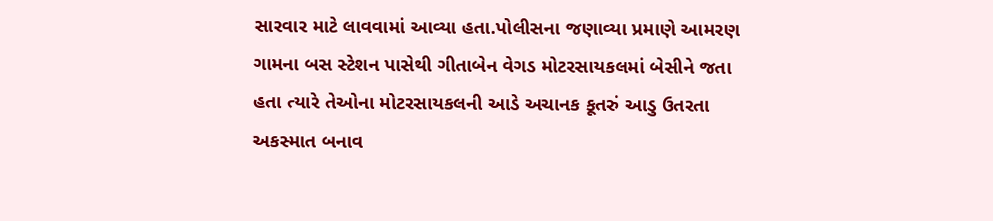સારવાર માટે લાવવામાં આવ્યા હતા.પોલીસના જણાવ્યા પ્રમાણે આમરણ ગામના બસ સ્ટેશન પાસેથી ગીતાબેન વેગડ મોટરસાયકલમાં બેસીને જતા હતા ત્યારે તેઓના મોટરસાયકલની આડે અચાનક કૂતરું આડુ ઉતરતા અકસ્માત બનાવ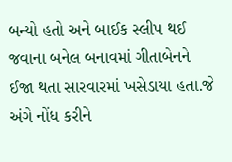બન્યો હતો અને બાઈક સ્લીપ થઈ જવાના બનેલ બનાવમાં ગીતાબેનને ઈજા થતા સારવારમાં ખસેડાયા હતા.જે અંગે નોંધ કરીને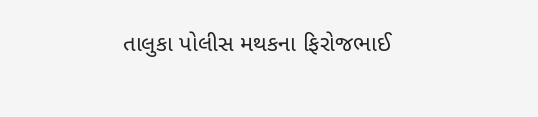તાલુકા પોલીસ મથકના ફિરોજભાઈ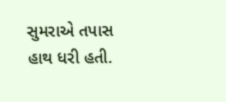સુમરાએ તપાસ હાથ ધરી હતી.